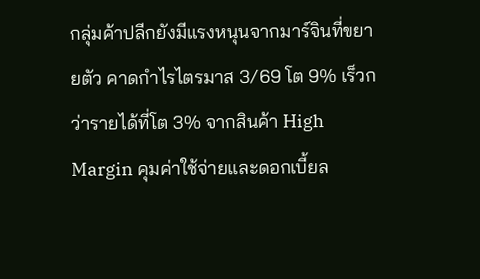กลุ่มค้าปลีกยังมีแรงหนุนจากมาร์จินที่ขยายตัว คาดกำไรไตรมาส 3/69 โต 9% เร็วกว่ารายได้ที่โต 3% จากสินค้า High Margin คุมค่าใช้จ่ายและดอกเบี้ยล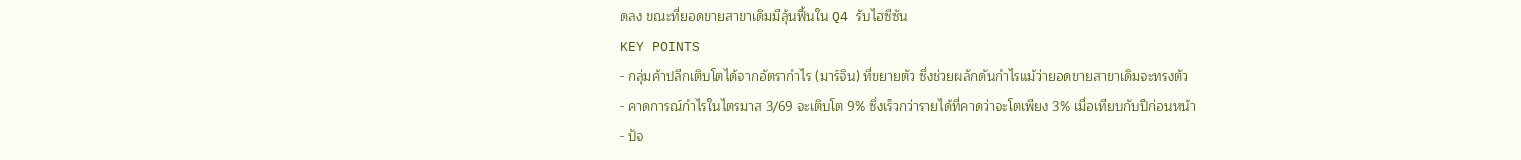ดลง ขณะที่ยอดขายสาขาเดิมมีลุ้นฟื้นใน Q4 รับไฮซีซัน
KEY POINTS
- กลุ่มค้าปลีกเติบโตได้จากอัตรากำไร (มาร์จิน) ที่ขยายตัว ซึ่งช่วยผลักดันกำไรแม้ว่ายอดขายสาขาเดิมจะทรงตัว
- คาดการณ์กำไรในไตรมาส 3/69 จะเติบโต 9% ซึ่งเร็วกว่ารายได้ที่คาดว่าจะโตเพียง 3% เมื่อเทียบกับปีก่อนหน้า
- ปัจ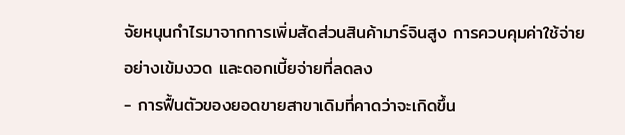จัยหนุนกำไรมาจากการเพิ่มสัดส่วนสินค้ามาร์จินสูง การควบคุมค่าใช้จ่ายอย่างเข้มงวด และดอกเบี้ยจ่ายที่ลดลง
- การฟื้นตัวของยอดขายสาขาเดิมที่คาดว่าจะเกิดขึ้น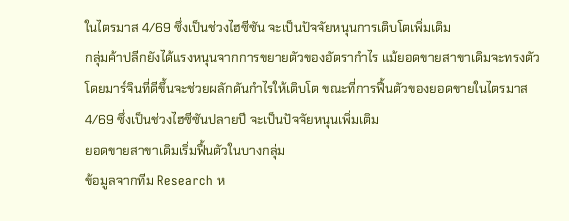ในไตรมาส 4/69 ซึ่งเป็นช่วงไฮซีซัน จะเป็นปัจจัยหนุนการเติบโตเพิ่มเติม
กลุ่มค้าปลีกยังได้แรงหนุนจากการขยายตัวของอัตรากำไร แม้ยอดขายสาขาเดิมจะทรงตัว โดยมาร์จินที่ดีขึ้นจะช่วยผลักดันกำไรให้เติบโต ขณะที่การฟื้นตัวของยอดขายในไตรมาส 4/69 ซึ่งเป็นช่วงไฮซีซันปลายปี จะเป็นปัจจัยหนุนเพิ่มเติม
ยอดขายสาขาเดิมเริ่มฟื้นตัวในบางกลุ่ม
ข้อมูลจากทีม Research ห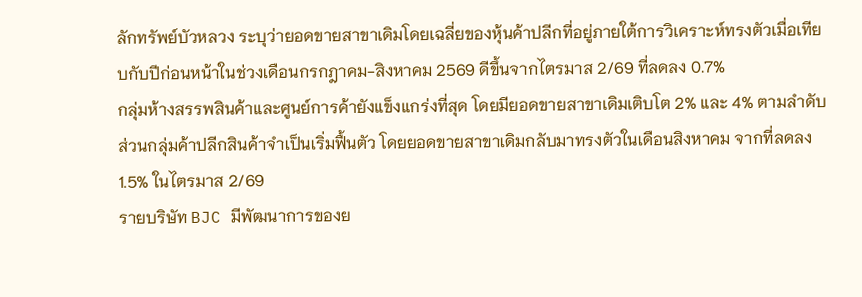ลักทรัพย์บัวหลวง ระบุว่ายอดขายสาขาเดิมโดยเฉลี่ยของหุ้นค้าปลีกที่อยู่ภายใต้การวิเคราะห์ทรงตัวเมื่อเทียบกับปีก่อนหน้าในช่วงเดือนกรกฎาคม-สิงหาคม 2569 ดีขึ้นจากไตรมาส 2/69 ที่ลดลง 0.7%
กลุ่มห้างสรรพสินค้าและศูนย์การค้ายังแข็งแกร่งที่สุด โดยมียอดขายสาขาเดิมเติบโต 2% และ 4% ตามลำดับ ส่วนกลุ่มค้าปลีกสินค้าจำเป็นเริ่มฟื้นตัว โดยยอดขายสาขาเดิมกลับมาทรงตัวในเดือนสิงหาคม จากที่ลดลง 1.5% ในไตรมาส 2/69
รายบริษัท BJC มีพัฒนาการของย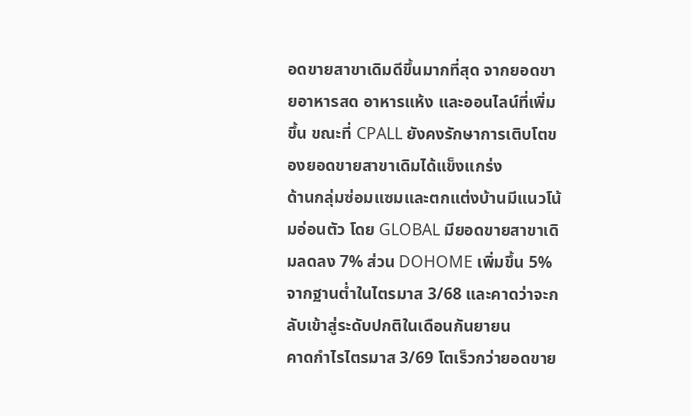อดขายสาขาเดิมดีขึ้นมากที่สุด จากยอดขายอาหารสด อาหารแห้ง และออนไลน์ที่เพิ่มขึ้น ขณะที่ CPALL ยังคงรักษาการเติบโตของยอดขายสาขาเดิมได้แข็งแกร่ง
ด้านกลุ่มซ่อมแซมและตกแต่งบ้านมีแนวโน้มอ่อนตัว โดย GLOBAL มียอดขายสาขาเดิมลดลง 7% ส่วน DOHOME เพิ่มขึ้น 5% จากฐานต่ำในไตรมาส 3/68 และคาดว่าจะกลับเข้าสู่ระดับปกติในเดือนกันยายน
คาดกำไรไตรมาส 3/69 โตเร็วกว่ายอดขาย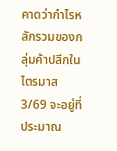คาดว่ากำไรหลักรวมของกลุ่มค้าปลีกในไตรมาส 3/69 จะอยู่ที่ประมาณ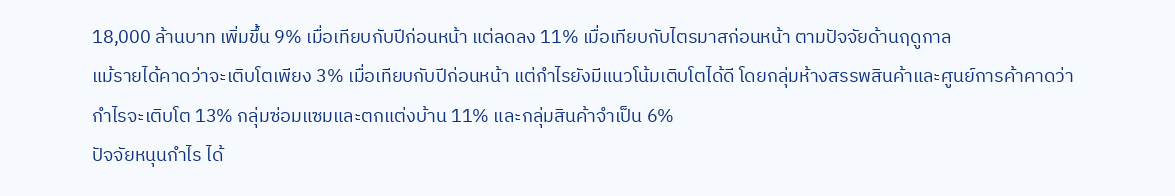18,000 ล้านบาท เพิ่มขึ้น 9% เมื่อเทียบกับปีก่อนหน้า แต่ลดลง 11% เมื่อเทียบกับไตรมาสก่อนหน้า ตามปัจจัยด้านฤดูกาล
แม้รายได้คาดว่าจะเติบโตเพียง 3% เมื่อเทียบกับปีก่อนหน้า แต่กำไรยังมีแนวโน้มเติบโตได้ดี โดยกลุ่มห้างสรรพสินค้าและศูนย์การค้าคาดว่ากำไรจะเติบโต 13% กลุ่มซ่อมแซมและตกแต่งบ้าน 11% และกลุ่มสินค้าจำเป็น 6%
ปัจจัยหนุนกำไร ได้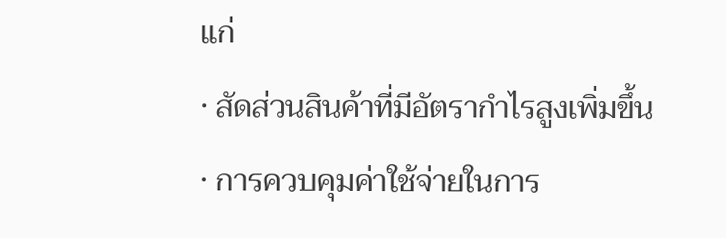แก่
· สัดส่วนสินค้าที่มีอัตรากำไรสูงเพิ่มขึ้น
· การควบคุมค่าใช้จ่ายในการ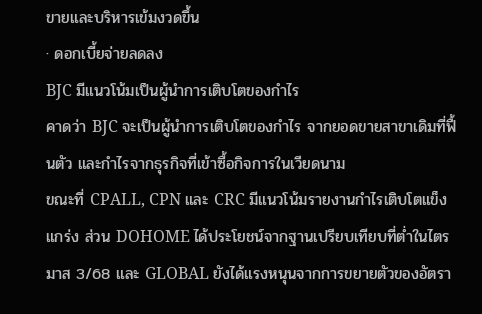ขายและบริหารเข้มงวดขึ้น
· ดอกเบี้ยจ่ายลดลง
BJC มีแนวโน้มเป็นผู้นำการเติบโตของกำไร
คาดว่า BJC จะเป็นผู้นำการเติบโตของกำไร จากยอดขายสาขาเดิมที่ฟื้นตัว และกำไรจากธุรกิจที่เข้าซื้อกิจการในเวียดนาม
ขณะที่ CPALL, CPN และ CRC มีแนวโน้มรายงานกำไรเติบโตแข็งแกร่ง ส่วน DOHOME ได้ประโยชน์จากฐานเปรียบเทียบที่ต่ำในไตรมาส 3/68 และ GLOBAL ยังได้แรงหนุนจากการขยายตัวของอัตรา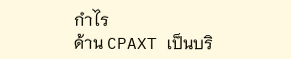กำไร
ด้าน CPAXT เป็นบริ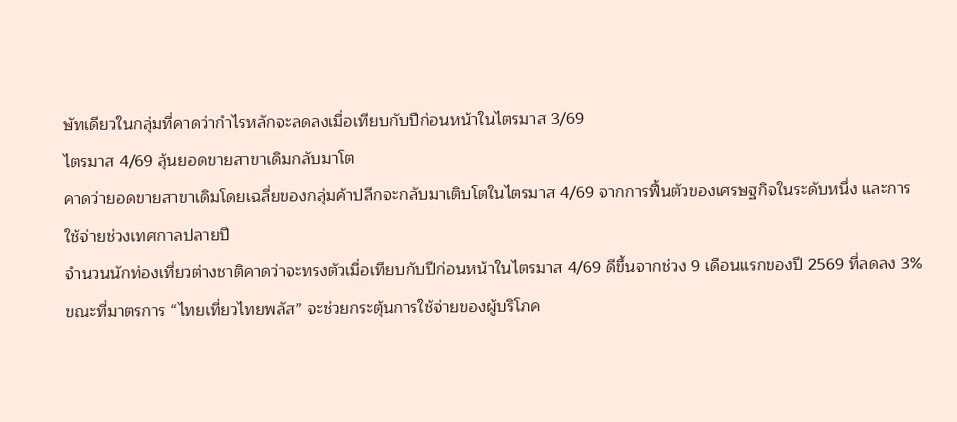ษัทเดียวในกลุ่มที่คาดว่ากำไรหลักจะลดลงเมื่อเทียบกับปีก่อนหน้าในไตรมาส 3/69
ไตรมาส 4/69 ลุ้นยอดขายสาขาเดิมกลับมาโต
คาดว่ายอดขายสาขาเดิมโดยเฉลี่ยของกลุ่มค้าปลีกจะกลับมาเติบโตในไตรมาส 4/69 จากการฟื้นตัวของเศรษฐกิจในระดับหนึ่ง และการใช้จ่ายช่วงเทศกาลปลายปี
จำนวนนักท่องเที่ยวต่างชาติคาดว่าจะทรงตัวเมื่อเทียบกับปีก่อนหน้าในไตรมาส 4/69 ดีขึ้นจากช่วง 9 เดือนแรกของปี 2569 ที่ลดลง 3% ขณะที่มาตรการ “ไทยเที่ยวไทยพลัส” จะช่วยกระตุ้นการใช้จ่ายของผู้บริโภค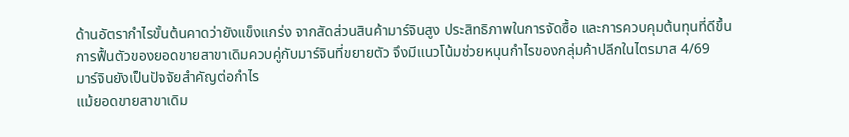ด้านอัตรากำไรขั้นต้นคาดว่ายังแข็งแกร่ง จากสัดส่วนสินค้ามาร์จินสูง ประสิทธิภาพในการจัดซื้อ และการควบคุมต้นทุนที่ดีขึ้น
การฟื้นตัวของยอดขายสาขาเดิมควบคู่กับมาร์จินที่ขยายตัว จึงมีแนวโน้มช่วยหนุนกำไรของกลุ่มค้าปลีกในไตรมาส 4/69
มาร์จินยังเป็นปัจจัยสำคัญต่อกำไร
แม้ยอดขายสาขาเดิม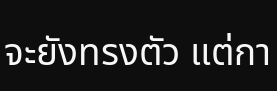จะยังทรงตัว แต่กา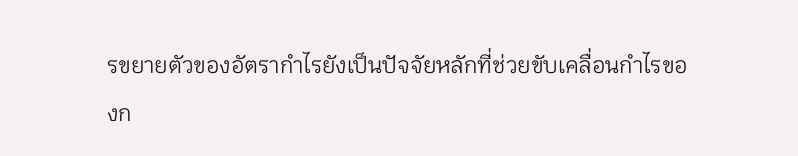รขยายตัวของอัตรากำไรยังเป็นปัจจัยหลักที่ช่วยขับเคลื่อนกำไรของก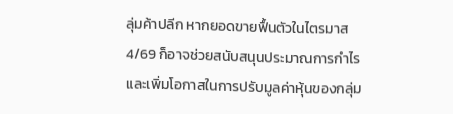ลุ่มค้าปลีก หากยอดขายฟื้นตัวในไตรมาส 4/69 ก็อาจช่วยสนับสนุนประมาณการกำไร และเพิ่มโอกาสในการปรับมูลค่าหุ้นของกลุ่ม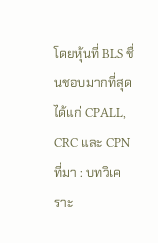โดยหุ้นที่ BLS ชื่นชอบมากที่สุด ได้แก่ CPALL, CRC และ CPN
ที่มา : บทวิเคราะ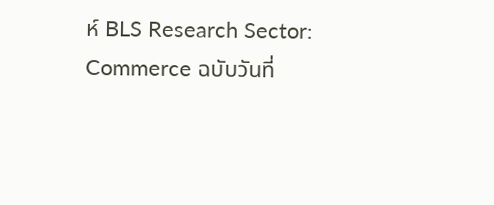ห์ BLS Research Sector: Commerce ฉบับวันที่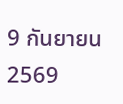9 กันยายน 2569